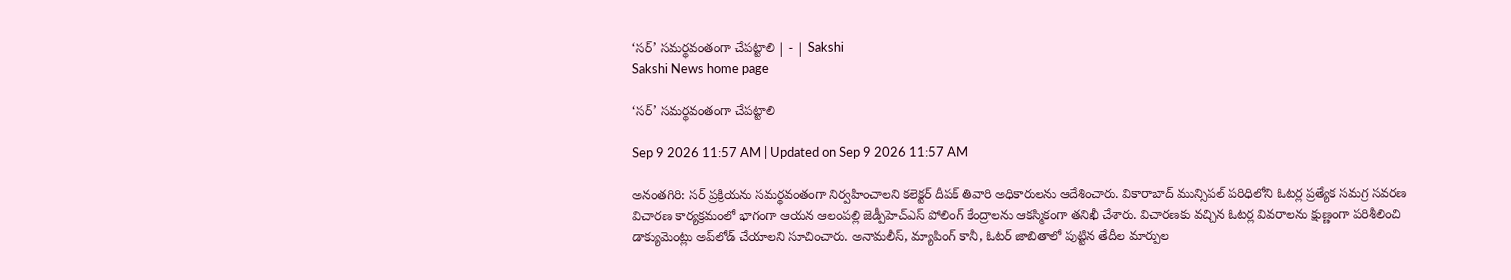‘సర్‌’ సమర్థవంతంగా చేపట్టాలి | - | Sakshi
Sakshi News home page

‘సర్‌’ సమర్థవంతంగా చేపట్టాలి

Sep 9 2026 11:57 AM | Updated on Sep 9 2026 11:57 AM

అనంతగిరి: సర్‌ ప్రక్రియను సమర్థవంతంగా నిర్వహించాలని కలెక్టర్‌ దీపక్‌ తివారి అధికారులను ఆదేశించారు. వికారాబాద్‌ మున్సిపల్‌ పరిధిలోని ఓటర్ల ప్రత్యేక సమగ్ర సవరణ విచారణ కార్యక్రమంలో భాగంగా ఆయన ఆలంపల్లి జెడ్పీహెచ్‌ఎస్‌ పోలింగ్‌ కేంద్రాలను ఆకస్మికంగా తనిఖీ చేశారు. విచారణకు వచ్చిన ఓటర్ల వివరాలను క్షుణ్ణంగా పరిశీలించి డాక్యుమెంట్లు అప్‌లోడ్‌ చేయాలని సూచించారు. అనామలీస్‌, మ్యాపింగ్‌ కానీ, ఓటర్‌ జాబితాలో పుట్టిన తేదీల మార్పుల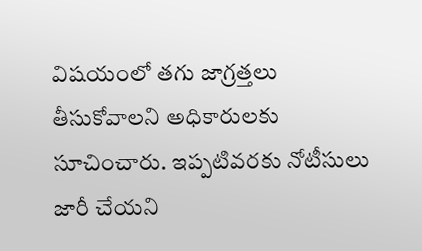విషయంలో తగు జాగ్రత్తలు తీసుకోవాలని అధికారులకు సూచించారు. ఇప్పటివరకు నోటీసులు జారీ చేయని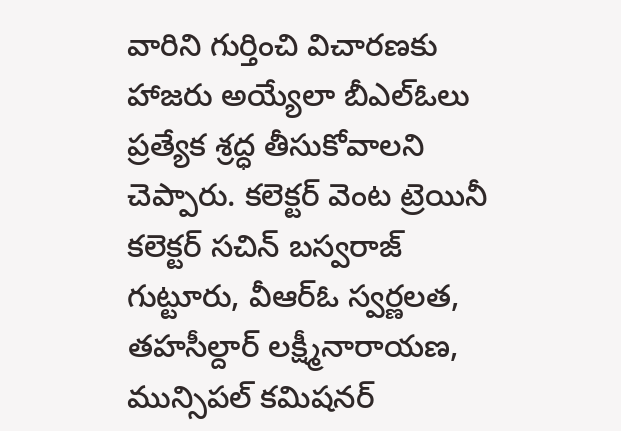వారిని గుర్తించి విచారణకు హాజరు అయ్యేలా బీఎల్‌ఓలు ప్రత్యేక శ్రద్ధ తీసుకోవాలని చెప్పారు. కలెక్టర్‌ వెంట ట్రెయినీ కలెక్టర్‌ సచిన్‌ బస్వరాజ్‌ గుట్టూరు, వీఆర్‌ఓ స్వర్ణలత, తహసీల్దార్‌ లక్ష్మీనారాయణ, మున్సిపల్‌ కమిషనర్‌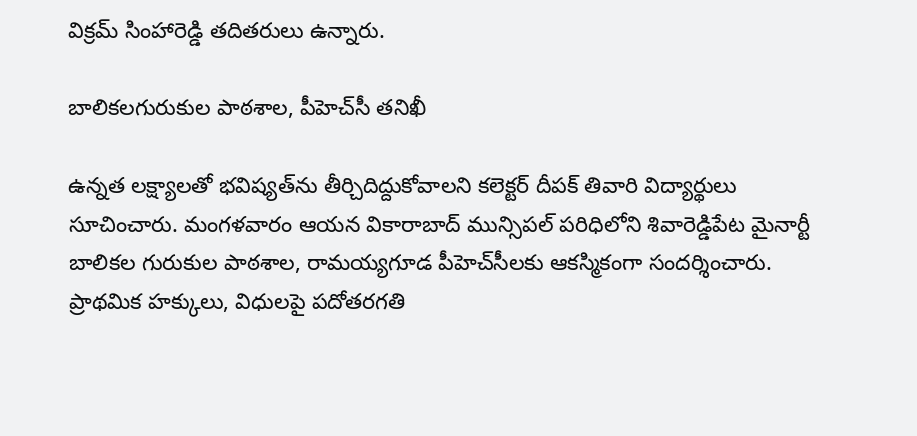విక్రమ్‌ సింహారెడ్డి తదితరులు ఉన్నారు.

బాలికలగురుకుల పాఠశాల, పీహెచ్‌సీ తనిఖీ

ఉన్నత లక్ష్యాలతో భవిష్యత్‌ను తీర్చిదిద్దుకోవాలని కలెక్టర్‌ దీపక్‌ తివారి విద్యార్థులు సూచించారు. మంగళవారం ఆయన వికారాబాద్‌ మున్సిపల్‌ పరిధిలోని శివారెడ్డిపేట మైనార్టీ బాలికల గురుకుల పాఠశాల, రామయ్యగూడ పీహెచ్‌సీలకు ఆకస్మికంగా సందర్శించారు. ప్రాథమిక హక్కులు, విధులపై పదోతరగతి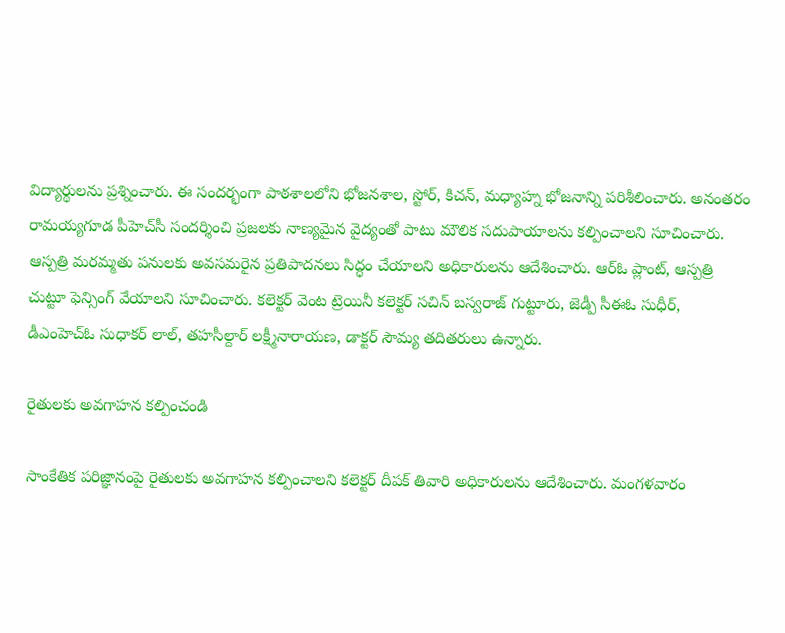విద్యార్థులను ప్రశ్నించారు. ఈ సందర్భంగా పాఠశాలలోని భోజనశాల, స్టోర్‌, కిచన్‌, మధ్యాహ్న భోజనాన్ని పరిశీలించారు. అనంతరం రామయ్యగూడ పీహెచ్‌సీ సందర్శించి ప్రజలకు నాణ్యమైన వైద్యంతో పాటు మౌలిక సదుపాయాలను కల్పించాలని సూచించారు. ఆస్పత్రి మరమ్మతు పనులకు అవసమరైన ప్రతిపాదనలు సిద్ధం చేయాలని అధికారులను ఆదేశించారు. ఆర్‌ఓ ప్లాంట్‌, ఆస్పత్రి చుట్టూ ఫెన్సింగ్‌ వేయాలని సూచించారు. కలెక్టర్‌ వెంట ట్రెయినీ కలెక్టర్‌ సచిన్‌ బస్వరాజ్‌ గుట్టూరు, జెడ్పీ సీఈఓ సుధీర్‌, డీఎంహెచ్‌ఓ సుధాకర్‌ లాల్‌, తహసీల్దార్‌ లక్ష్మీనారాయణ, డాక్టర్‌ సౌమ్య తదితరులు ఉన్నారు.

రైతులకు అవగాహన కల్పించండి

సాంకేతిక పరిజ్ఞానంపై రైతులకు అవగాహన కల్పించాలని కలెక్టర్‌ దీపక్‌ తివారి అధికారులను ఆదేశించారు. మంగళవారం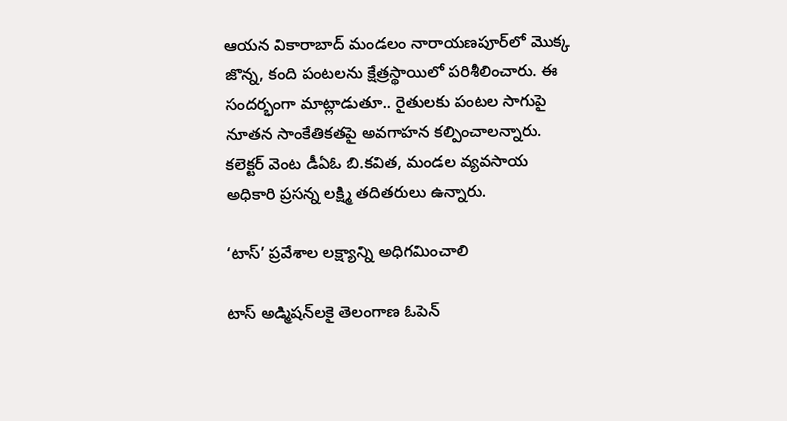ఆయన వికారాబాద్‌ మండలం నారాయణపూర్‌లో మొక్క జొన్న, కంది పంటలను క్షేత్రస్థాయిలో పరిశీలించారు. ఈ సందర్భంగా మాట్లాడుతూ.. రైతులకు పంటల సాగుపై నూతన సాంకేతికతపై అవగాహన కల్పించాలన్నారు. కలెక్టర్‌ వెంట డీఏఓ బి.కవిత, మండల వ్యవసాయ అధికారి ప్రసన్న లక్ష్మి తదితరులు ఉన్నారు.

‘టాస్‌’ ప్రవేశాల లక్ష్యాన్ని అధిగమించాలి

టాస్‌ అడ్మిషన్‌లకై తెలంగాణ ఓపెన్‌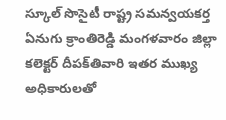స్కూల్‌ సొసైటీ రాష్ట్ర సమన్వయకర్త ఏనుగు క్రాంతిరెడ్డి మంగళవారం జిల్లా కలెక్టర్‌ దీపక్‌తివారి ఇతర ముఖ్య అధికారులతో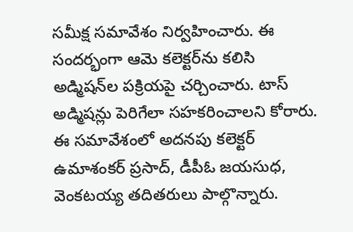సమీక్ష సమావేశం నిర్వహించారు. ఈ సందర్భంగా ఆమె కలెక్టర్‌ను కలిసి అడ్మిషన్‌ల పక్రియపై చర్చించారు. టాస్‌ అడ్మిషన్లు పెరిగేలా సహకరించాలని కోరారు. ఈ సమావేశంలో అదనపు కలెక్టర్‌ ఉమాశంకర్‌ ప్రసాద్‌, డీపీఓ జయసుధ, వెంకటయ్య తదితరులు పాల్గొన్నారు.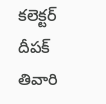కలెక్టర్‌ దీపక్‌ తివారి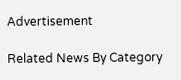Advertisement

Related News By Category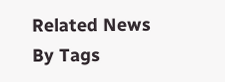Related News By Tags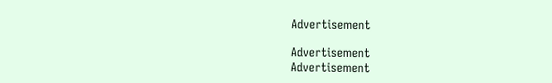Advertisement

Advertisement
Advertisement